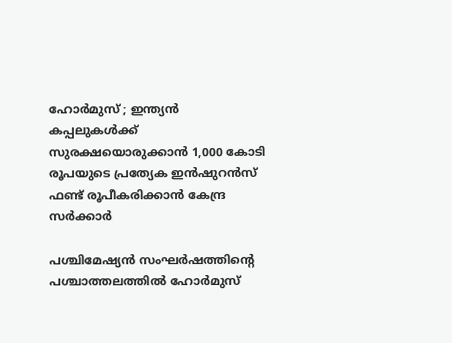ഹോർമുസ് ; ഇന്ത്യൻ കപ്പലുകൾക്ക് സുരക്ഷയൊരുക്കാൻ 1,000 കോടി രൂപയുടെ പ്രത്യേക ഇൻഷുറൻസ് ഫണ്ട് രൂപീകരിക്കാൻ കേന്ദ്ര സർക്കാർ

പശ്ചിമേഷ്യൻ സംഘർഷത്തിന്റെ പശ്ചാത്തലത്തിൽ ഹോർമുസ്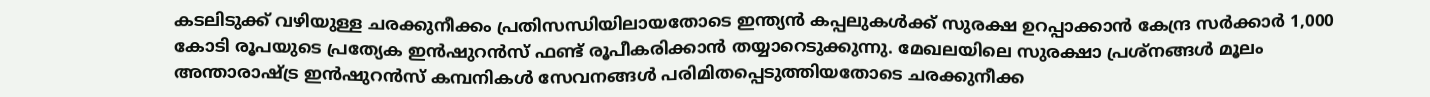കടലിടുക്ക് വഴിയുള്ള ചരക്കുനീക്കം പ്രതിസന്ധിയിലായതോടെ ഇന്ത്യൻ കപ്പലുകൾക്ക് സുരക്ഷ ഉറപ്പാക്കാൻ കേന്ദ്ര സർക്കാർ 1,000 കോടി രൂപയുടെ പ്രത്യേക ഇൻഷുറൻസ് ഫണ്ട് രൂപീകരിക്കാൻ തയ്യാറെടുക്കുന്നു. മേഖലയിലെ സുരക്ഷാ പ്രശ്നങ്ങൾ മൂലം അന്താരാഷ്ട്ര ഇൻഷുറൻസ് കമ്പനികൾ സേവനങ്ങൾ പരിമിതപ്പെടുത്തിയതോടെ ചരക്കുനീക്ക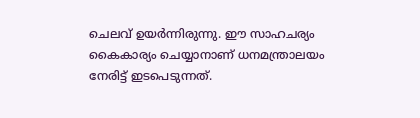ചെലവ് ഉയർന്നിരുന്നു. ഈ സാഹചര്യം കൈകാര്യം ചെയ്യാനാണ് ധനമന്ത്രാലയം നേരിട്ട് ഇടപെടുന്നത്.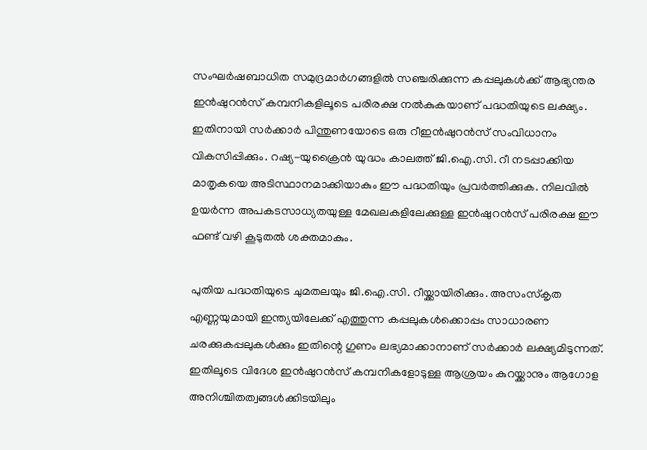സംഘർഷബാധിത സമുദ്രമാർഗങ്ങളിൽ സഞ്ചരിക്കുന്ന കപ്പലുകൾക്ക് ആഭ്യന്തര ഇൻഷുറൻസ് കമ്പനികളിലൂടെ പരിരക്ഷ നൽകുകയാണ് പദ്ധതിയുടെ ലക്ഷ്യം. ഇതിനായി സർക്കാർ പിന്തുണയോടെ ഒരു റീഇൻഷുറൻസ് സംവിധാനം വികസിപ്പിക്കും. റഷ്യ-യുക്രൈൻ യുദ്ധം കാലത്ത് ജി.ഐ.സി. റീ നടപ്പാക്കിയ മാതൃകയെ അടിസ്ഥാനമാക്കിയാകും ഈ പദ്ധതിയും പ്രവർത്തിക്കുക. നിലവിൽ ഉയർന്ന അപകടസാധ്യതയുള്ള മേഖലകളിലേക്കുള്ള ഇൻഷുറൻസ് പരിരക്ഷ ഈ ഫണ്ട് വഴി കൂടുതൽ ശക്തമാകും.

പുതിയ പദ്ധതിയുടെ ചുമതലയും ജി.ഐ.സി. റീയ്ക്കായിരിക്കും. അസംസ്‌കൃത എണ്ണയുമായി ഇന്ത്യയിലേക്ക് എത്തുന്ന കപ്പലുകൾക്കൊപ്പം സാധാരണ ചരക്കുകപ്പലുകൾക്കും ഇതിന്റെ ഗുണം ലഭ്യമാക്കാനാണ് സർക്കാർ ലക്ഷ്യമിടുന്നത്. ഇതിലൂടെ വിദേശ ഇൻഷുറൻസ് കമ്പനികളോടുള്ള ആശ്രയം കുറയ്ക്കാനും ആഗോള അനിശ്ചിതത്വങ്ങൾക്കിടയിലും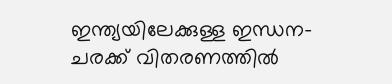ഇന്ത്യയിലേക്കുള്ള ഇന്ധന-ചരക്ക് വിതരണത്തിൽ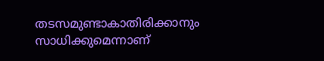തടസമുണ്ടാകാതിരിക്കാനും സാധിക്കുമെന്നാണ്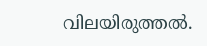വിലയിരുത്തൽ.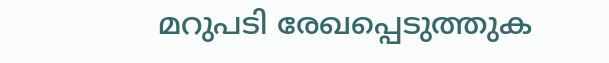മറുപടി രേഖപ്പെടുത്തുക